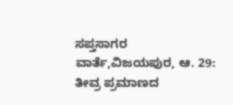ಸಪ್ತಸಾಗರ ವಾರ್ತೆ,ವಿಜಯಪುರ, ಆ. 29:
ತೀವ್ರ ಪ್ರಮಾಣದ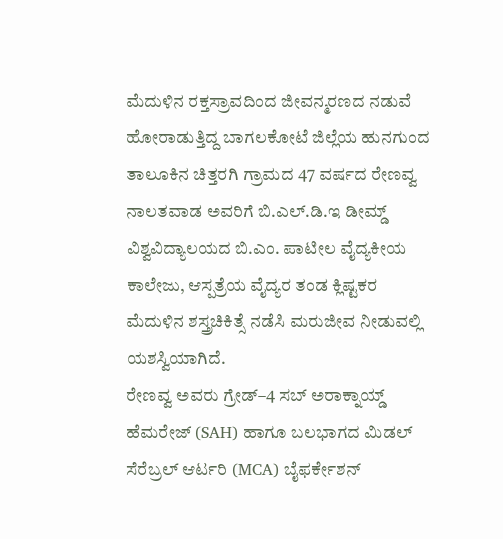ಮೆದುಳಿನ ರಕ್ತಸ್ರಾವದಿಂದ ಜೀವನ್ಮರಣದ ನಡುವೆ ಹೋರಾಡುತ್ತಿದ್ದ ಬಾಗಲಕೋಟೆ ಜಿಲ್ಲೆಯ ಹುನಗುಂದ ತಾಲೂಕಿನ ಚಿತ್ತರಗಿ ಗ್ರಾಮದ 47 ವರ್ಷದ ರೇಣವ್ವ ನಾಲತವಾಡ ಅವರಿಗೆ ಬಿ.ಎಲ್.ಡಿ.ಇ ಡೀಮ್ಡ್ ವಿಶ್ವವಿದ್ಯಾಲಯದ ಬಿ.ಎಂ. ಪಾಟೀಲ ವೈದ್ಯಕೀಯ ಕಾಲೇಜು, ಆಸ್ಪತ್ರೆಯ ವೈದ್ಯರ ತಂಡ ಕ್ಲಿಷ್ಟಕರ ಮೆದುಳಿನ ಶಸ್ತ್ರಚಿಕಿತ್ಸೆ ನಡೆಸಿ ಮರುಜೀವ ನೀಡುವಲ್ಲಿ ಯಶಸ್ವಿಯಾಗಿದೆ.
ರೇಣವ್ವ ಅವರು ಗ್ರೇಡ್–4 ಸಬ್ ಅರಾಕ್ನಾಯ್ಡ್ ಹೆಮರೇಜ್ (SAH) ಹಾಗೂ ಬಲಭಾಗದ ಮಿಡಲ್ ಸೆರೆಬ್ರಲ್ ಆರ್ಟರಿ (MCA) ಬೈಫರ್ಕೇಶನ್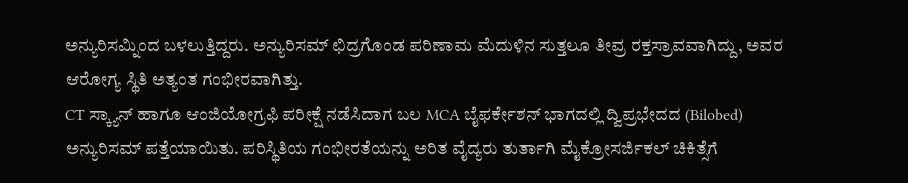ಅನ್ಯುರಿಸಮ್ನಿಂದ ಬಳಲುತ್ತಿದ್ದರು. ಅನ್ಯುರಿಸಮ್ ಛಿದ್ರಗೊಂಡ ಪರಿಣಾಮ ಮೆದುಳಿನ ಸುತ್ತಲೂ ತೀವ್ರ ರಕ್ತಸ್ರಾವವಾಗಿದ್ದು, ಅವರ ಆರೋಗ್ಯ ಸ್ಥಿತಿ ಅತ್ಯಂತ ಗಂಭೀರವಾಗಿತ್ತು.
CT ಸ್ಕ್ಯಾನ್ ಹಾಗೂ ಆಂಜಿಯೋಗ್ರಫಿ ಪರೀಕ್ಷೆ ನಡೆಸಿದಾಗ ಬಲ MCA ಬೈಫರ್ಕೇಶನ್ ಭಾಗದಲ್ಲಿ ದ್ವಿಪ್ರಭೇದದ (Bilobed) ಅನ್ಯುರಿಸಮ್ ಪತ್ತೆಯಾಯಿತು. ಪರಿಸ್ಥಿತಿಯ ಗಂಭೀರತೆಯನ್ನು ಅರಿತ ವೈದ್ಯರು ತುರ್ತಾಗಿ ಮೈಕ್ರೋಸರ್ಜಿಕಲ್ ಚಿಕಿತ್ಸೆಗೆ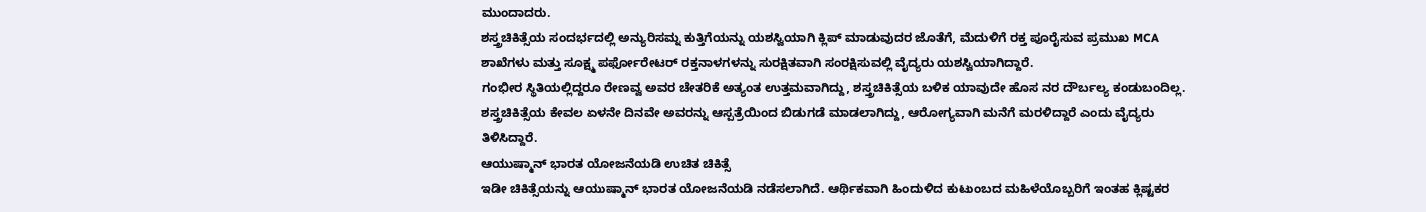ಮುಂದಾದರು.
ಶಸ್ತ್ರಚಿಕಿತ್ಸೆಯ ಸಂದರ್ಭದಲ್ಲಿ ಅನ್ಯುರಿಸಮ್ನ ಕುತ್ತಿಗೆಯನ್ನು ಯಶಸ್ವಿಯಾಗಿ ಕ್ಲಿಪ್ ಮಾಡುವುದರ ಜೊತೆಗೆ, ಮೆದುಳಿಗೆ ರಕ್ತ ಪೂರೈಸುವ ಪ್ರಮುಖ MCA ಶಾಖೆಗಳು ಮತ್ತು ಸೂಕ್ಷ್ಮ ಪರ್ಫೋರೇಟರ್ ರಕ್ತನಾಳಗಳನ್ನು ಸುರಕ್ಷಿತವಾಗಿ ಸಂರಕ್ಷಿಸುವಲ್ಲಿ ವೈದ್ಯರು ಯಶಸ್ವಿಯಾಗಿದ್ದಾರೆ.
ಗಂಭೀರ ಸ್ಥಿತಿಯಲ್ಲಿದ್ದರೂ ರೇಣವ್ವ ಅವರ ಚೇತರಿಕೆ ಅತ್ಯಂತ ಉತ್ತಮವಾಗಿದ್ದು, ಶಸ್ತ್ರಚಿಕಿತ್ಸೆಯ ಬಳಿಕ ಯಾವುದೇ ಹೊಸ ನರ ದೌರ್ಬಲ್ಯ ಕಂಡುಬಂದಿಲ್ಲ. ಶಸ್ತ್ರಚಿಕಿತ್ಸೆಯ ಕೇವಲ ಏಳನೇ ದಿನವೇ ಅವರನ್ನು ಆಸ್ಪತ್ರೆಯಿಂದ ಬಿಡುಗಡೆ ಮಾಡಲಾಗಿದ್ದು, ಆರೋಗ್ಯವಾಗಿ ಮನೆಗೆ ಮರಳಿದ್ದಾರೆ ಎಂದು ವೈದ್ಯರು ತಿಳಿಸಿದ್ದಾರೆ.
ಆಯುಷ್ಮಾನ್ ಭಾರತ ಯೋಜನೆಯಡಿ ಉಚಿತ ಚಿಕಿತ್ಸೆ
ಇಡೀ ಚಿಕಿತ್ಸೆಯನ್ನು ಆಯುಷ್ಮಾನ್ ಭಾರತ ಯೋಜನೆಯಡಿ ನಡೆಸಲಾಗಿದೆ. ಆರ್ಥಿಕವಾಗಿ ಹಿಂದುಳಿದ ಕುಟುಂಬದ ಮಹಿಳೆಯೊಬ್ಬರಿಗೆ ಇಂತಹ ಕ್ಲಿಷ್ಟಕರ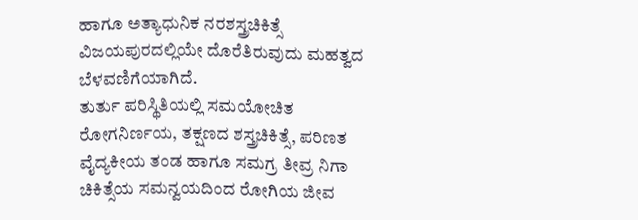ಹಾಗೂ ಅತ್ಯಾಧುನಿಕ ನರಶಸ್ತ್ರಚಿಕಿತ್ಸೆ ವಿಜಯಪುರದಲ್ಲಿಯೇ ದೊರೆತಿರುವುದು ಮಹತ್ವದ ಬೆಳವಣಿಗೆಯಾಗಿದೆ.
ತುರ್ತು ಪರಿಸ್ಥಿತಿಯಲ್ಲಿ ಸಮಯೋಚಿತ ರೋಗನಿರ್ಣಯ, ತಕ್ಷಣದ ಶಸ್ತ್ರಚಿಕಿತ್ಸೆ, ಪರಿಣತ ವೈದ್ಯಕೀಯ ತಂಡ ಹಾಗೂ ಸಮಗ್ರ ತೀವ್ರ ನಿಗಾ ಚಿಕಿತ್ಸೆಯ ಸಮನ್ವಯದಿಂದ ರೋಗಿಯ ಜೀವ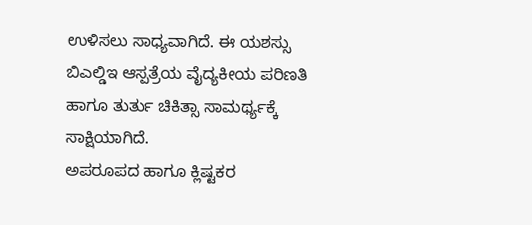ಉಳಿಸಲು ಸಾಧ್ಯವಾಗಿದೆ. ಈ ಯಶಸ್ಸು ಬಿಎಲ್ಡಿಇ ಆಸ್ಪತ್ರೆಯ ವೈದ್ಯಕೀಯ ಪರಿಣತಿ ಹಾಗೂ ತುರ್ತು ಚಿಕಿತ್ಸಾ ಸಾಮರ್ಥ್ಯಕ್ಕೆ ಸಾಕ್ಷಿಯಾಗಿದೆ.
ಅಪರೂಪದ ಹಾಗೂ ಕ್ಲಿಷ್ಟಕರ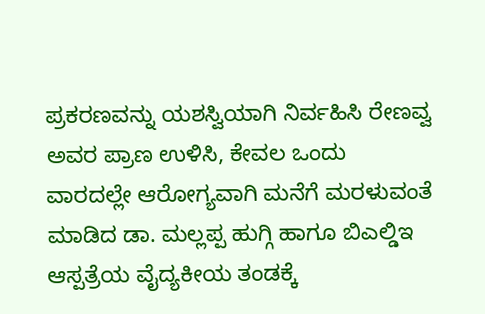ಪ್ರಕರಣವನ್ನು ಯಶಸ್ವಿಯಾಗಿ ನಿರ್ವಹಿಸಿ ರೇಣವ್ವ ಅವರ ಪ್ರಾಣ ಉಳಿಸಿ, ಕೇವಲ ಒಂದು ವಾರದಲ್ಲೇ ಆರೋಗ್ಯವಾಗಿ ಮನೆಗೆ ಮರಳುವಂತೆ ಮಾಡಿದ ಡಾ. ಮಲ್ಲಪ್ಪ ಹುಗ್ಗಿ ಹಾಗೂ ಬಿಎಲ್ಡಿಇ ಆಸ್ಪತ್ರೆಯ ವೈದ್ಯಕೀಯ ತಂಡಕ್ಕೆ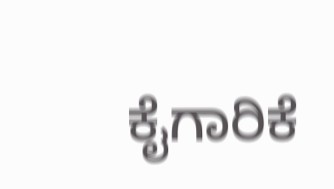ಕೈಗಾರಿಕೆ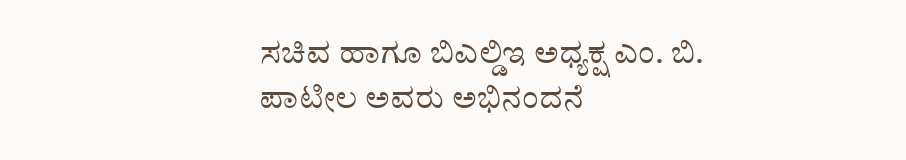ಸಚಿವ ಹಾಗೂ ಬಿಎಲ್ಡಿಇ ಅಧ್ಯಕ್ಷ ಎಂ. ಬಿ. ಪಾಟೀಲ ಅವರು ಅಭಿನಂದನೆ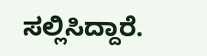ಸಲ್ಲಿಸಿದ್ದಾರೆ.